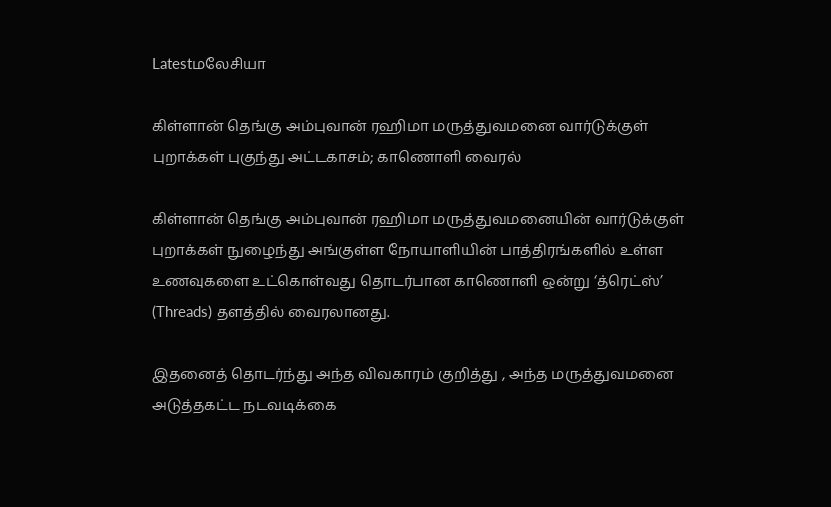Latestமலேசியா

கிள்ளான் தெங்கு அம்புவான் ரஹிமா மருத்துவமனை வார்டுக்குள் புறாக்கள் புகுந்து அட்டகாசம்; காணொளி வைரல்

கிள்ளான் தெங்கு அம்புவான் ரஹிமா மருத்துவமனையின் வார்டுக்குள் புறாக்கள் நுழைந்து அங்குள்ள நோயாளியின் பாத்திரங்களில் உள்ள உணவுகளை உட்கொள்வது தொடர்பான காணொளி ஒன்று ‘த்ரெட்ஸ்’ (Threads) தளத்தில் வைரலானது.

இதனைத் தொடர்ந்து அந்த விவகாரம் குறித்து , அந்த மருத்துவமனை அடுத்தகட்ட நடவடிக்கை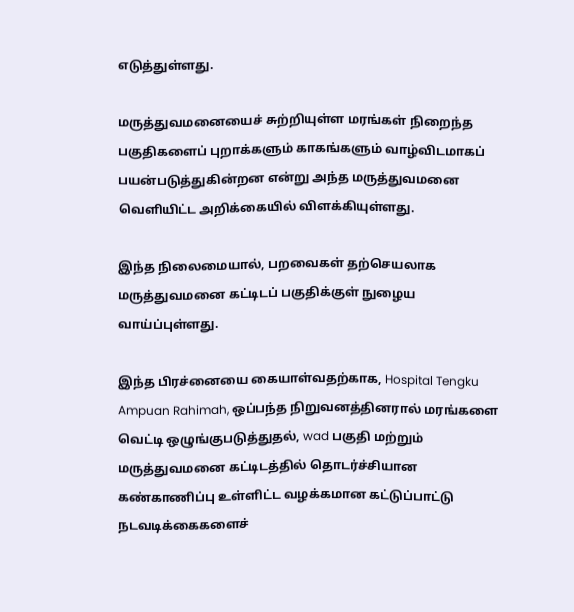எடுத்துள்ளது.

மருத்துவமனையைச் சுற்றியுள்ள மரங்கள் நிறைந்த பகுதிகளைப் புறாக்களும் காகங்களும் வாழ்விடமாகப் பயன்படுத்துகின்றன என்று அந்த மருத்துவமனை வெளியிட்ட அறிக்கையில் விளக்கியுள்ளது.

இந்த நிலைமையால், பறவைகள் தற்செயலாக மருத்துவமனை கட்டிடப் பகுதிக்குள் நுழைய வாய்ப்புள்ளது.

இந்த பிரச்னையை கையாள்வதற்காக, Hospital Tengku Ampuan Rahimah, ஒப்பந்த நிறுவனத்தினரால் மரங்களை வெட்டி ஒழுங்குபடுத்துதல், wad பகுதி மற்றும் மருத்துவமனை கட்டிடத்தில் தொடர்ச்சியான கண்காணிப்பு உள்ளிட்ட வழக்கமான கட்டுப்பாட்டு நடவடிக்கைகளைச்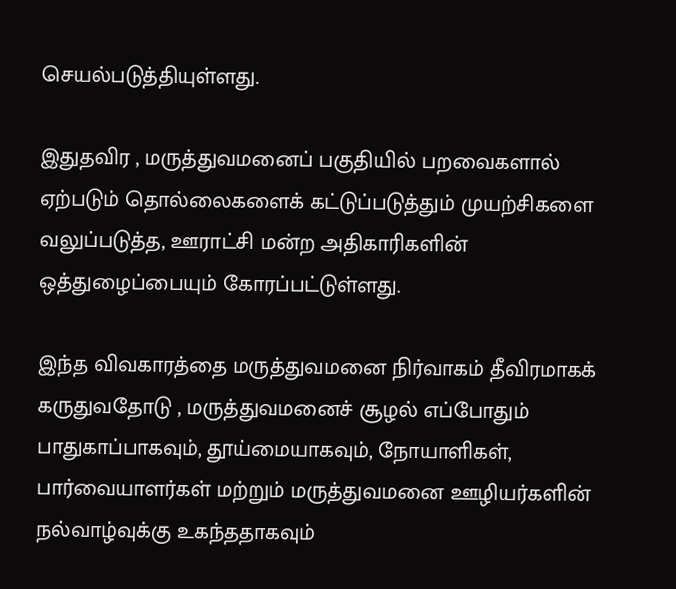செயல்படுத்தியுள்ளது.

இதுதவிர , மருத்துவமனைப் பகுதியில் பறவைகளால் ஏற்படும் தொல்லைகளைக் கட்டுப்படுத்தும் முயற்சிகளை வலுப்படுத்த, ஊராட்சி மன்ற அதிகாரிகளின் ஒத்துழைப்பையும் கோரப்பட்டுள்ளது.

இந்த விவகாரத்தை மருத்துவமனை நிர்வாகம் தீவிரமாகக் கருதுவதோடு , மருத்துவமனைச் சூழல் எப்போதும் பாதுகாப்பாகவும், தூய்மையாகவும், நோயாளிகள், பார்வையாளர்கள் மற்றும் மருத்துவமனை ஊழியர்களின் நல்வாழ்வுக்கு உகந்ததாகவும்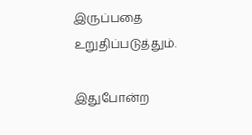இருப்பதை உறுதிப்படுத்தும்.

இதுபோன்ற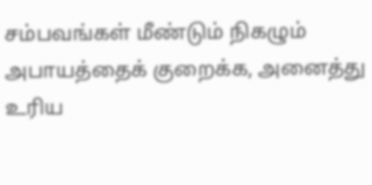சம்பவங்கள் மீண்டும் நிகழும் அபாயத்தைக் குறைக்க, அனைத்து உரிய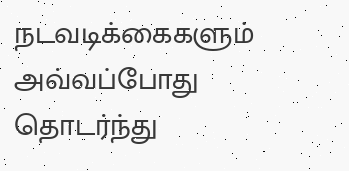நடவடிக்கைகளும் அவ்வப்போது தொடர்ந்து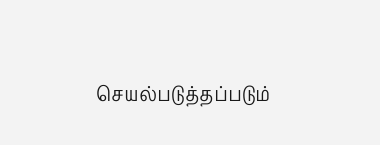செயல்படுத்தப்படும்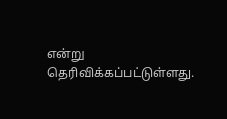என்று தெரிவிக்கப்பட்டுள்ளது.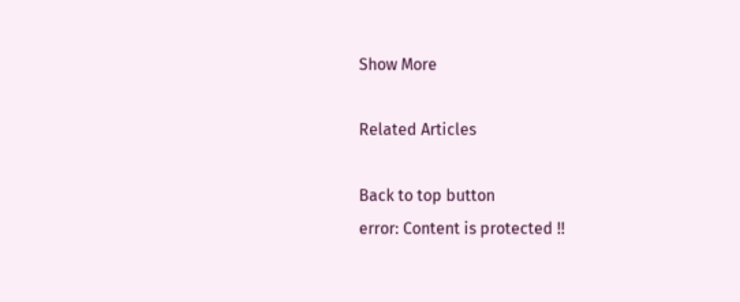Show More

Related Articles

Back to top button
error: Content is protected !!